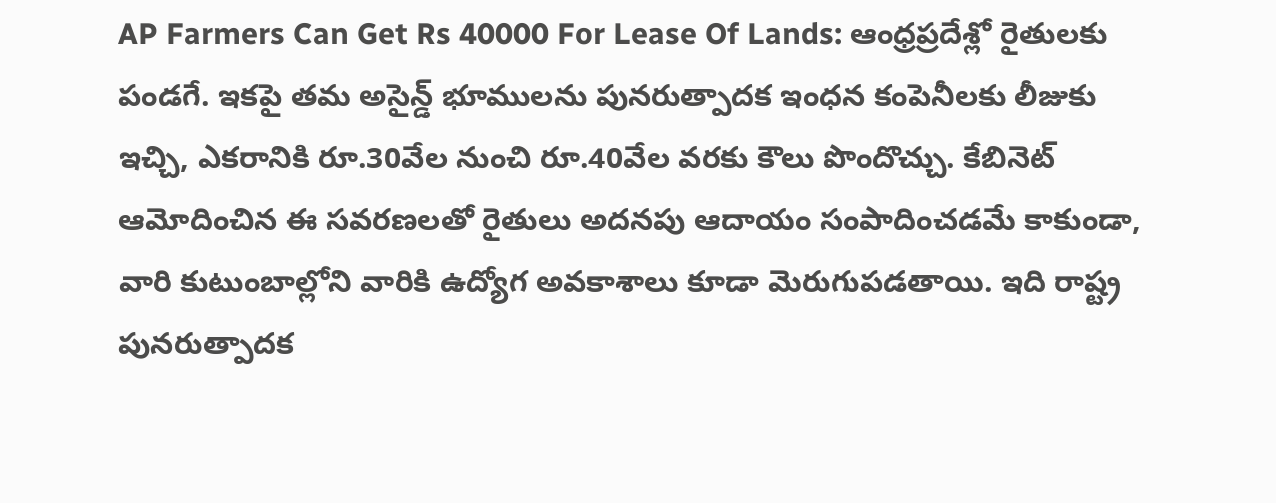AP Farmers Can Get Rs 40000 For Lease Of Lands: ఆంధ్రప్రదేశ్లో రైతులకు పండగే. ఇకపై తమ అసైన్డ్ భూములను పునరుత్పాదక ఇంధన కంపెనీలకు లీజుకు ఇచ్చి, ఎకరానికి రూ.30వేల నుంచి రూ.40వేల వరకు కౌలు పొందొచ్చు. కేబినెట్ ఆమోదించిన ఈ సవరణలతో రైతులు అదనపు ఆదాయం సంపాదించడమే కాకుండా, వారి కుటుంబాల్లోని వారికి ఉద్యోగ అవకాశాలు కూడా మెరుగుపడతాయి. ఇది రాష్ట్ర పునరుత్పాదక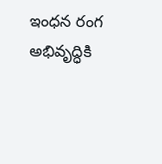ఇంధన రంగ అభివృద్ధికి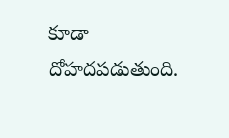కూడా దోహదపడుతుంది.